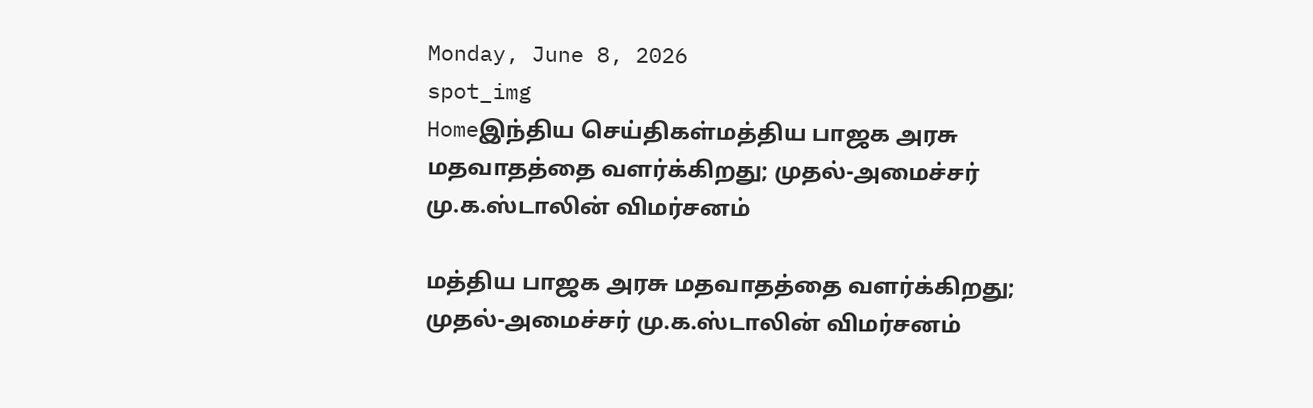Monday, June 8, 2026
spot_img
Homeஇந்திய செய்திகள்மத்திய பாஜக அரசு மதவாதத்தை வளர்க்கிறது; முதல்-அமைச்சர் மு.க.ஸ்டாலின் விமர்சனம்

மத்திய பாஜக அரசு மதவாதத்தை வளர்க்கிறது; முதல்-அமைச்சர் மு.க.ஸ்டாலின் விமர்சனம்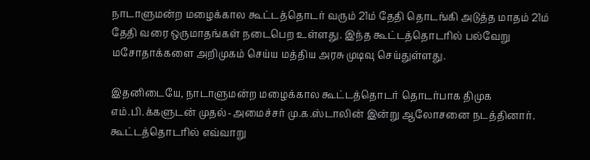நாடாளுமன்ற மழைக்கால கூட்டத்தொடர் வரும் 21ம் தேதி தொடங்கி அடுத்த மாதம் 21ம் தேதி வரை ஒருமாதங்கள் நடைபெற உள்ளது. இந்த கூட்டத்தொடரில் பல்வேறு மசோதாக்களை அறிமுகம் செய்ய மத்திய அரசு முடிவு செய்துள்ளது.

இதனிடையே, நாடாளுமன்ற மழைக்கால கூட்டத்தொடர் தொடர்பாக திமுக எம்.பி.க்களுடன் முதல்-அமைச்சர் மு.க.ஸ்டாலின் இன்று ஆலோசனை நடத்தினார். கூட்டத்தொடரில் எவ்வாறு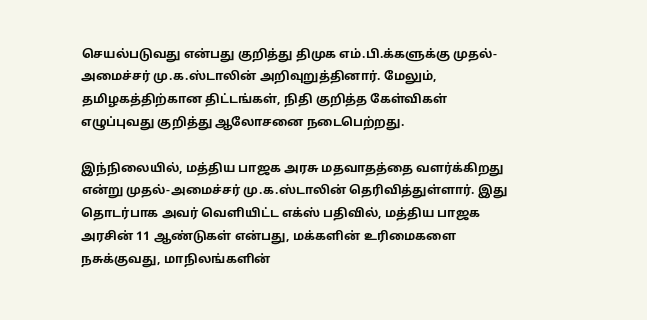செயல்படுவது என்பது குறித்து திமுக எம்.பி.க்களுக்கு முதல்-அமைச்சர் மு.க.ஸ்டாலின் அறிவுறுத்தினார். மேலும், தமிழகத்திற்கான திட்டங்கள், நிதி குறித்த கேள்விகள் எழுப்புவது குறித்து ஆலோசனை நடைபெற்றது.

இந்நிலையில், மத்திய பாஜக அரசு மதவாதத்தை வளர்க்கிறது என்று முதல்-அமைச்சர் மு.க.ஸ்டாலின் தெரிவித்துள்ளார். இது தொடர்பாக அவர் வெளியிட்ட எக்ஸ் பதிவில், மத்திய பாஜக அரசின் 11 ஆண்டுகள் என்பது, மக்களின் உரிமைகளை நசுக்குவது, மாநிலங்களின்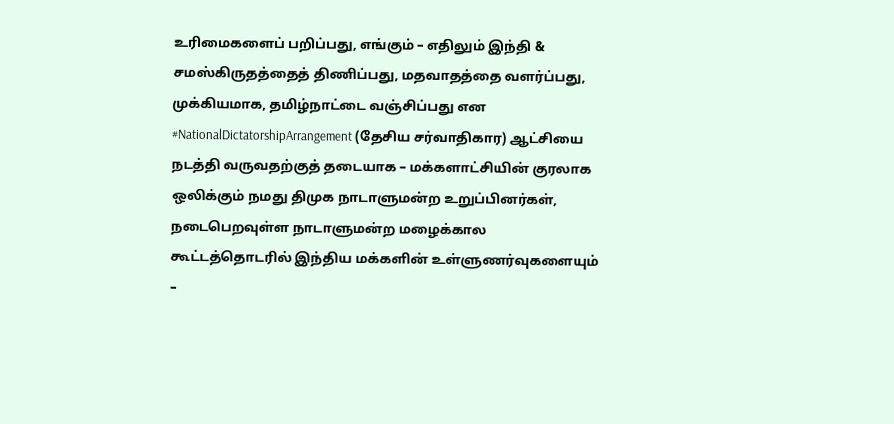உரிமைகளைப் பறிப்பது, எங்கும் – எதிலும் இந்தி & சமஸ்கிருதத்தைத் திணிப்பது, மதவாதத்தை வளர்ப்பது, முக்கியமாக, தமிழ்நாட்டை வஞ்சிப்பது என #NationalDictatorshipArrangement (தேசிய சர்வாதிகார) ஆட்சியை நடத்தி வருவதற்குத் தடையாக – மக்களாட்சியின் குரலாக ஒலிக்கும் நமது திமுக நாடாளுமன்ற உறுப்பினர்கள், நடைபெறவுள்ள நாடாளுமன்ற மழைக்கால கூட்டத்தொடரில் இந்திய மக்களின் உள்ளுணர்வுகளையும் –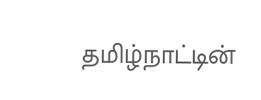தமிழ்நாட்டின்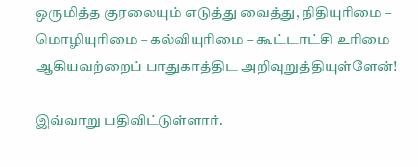ஒருமித்த குரலையும் எடுத்து வைத்து, நிதியுரிமை – மொழியுரிமை – கல்வியுரிமை – கூட்டாட்சி உரிமை ஆகியவற்றைப் பாதுகாத்திட அறிவுறுத்தியுள்ளேன்!

இவ்வாறு பதிவிட்டுள்ளார்.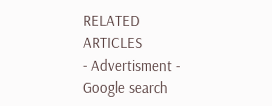RELATED ARTICLES
- Advertisment -
Google search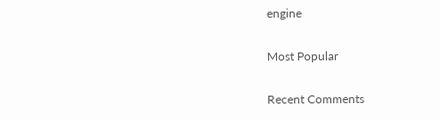engine

Most Popular

Recent Comments